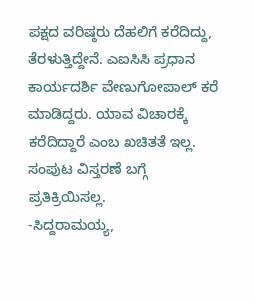ಪಕ್ಷದ ವರಿಷ್ಠರು ದೆಹಲಿಗೆ ಕರೆದಿದ್ದು, ತೆರಳುತ್ತಿದ್ದೇನೆ. ಎಐಸಿಸಿ ಪ್ರಧಾನ ಕಾರ್ಯದರ್ಶಿ ವೇಣುಗೋಪಾಲ್ ಕರೆ ಮಾಡಿದ್ದರು. ಯಾವ ವಿಚಾರಕ್ಕೆ ಕರೆದಿದ್ದಾರೆ ಎಂಬ ಖಚಿತತೆ ಇಲ್ಲ. ಸಂಪುಟ ವಿಸ್ತರಣೆ ಬಗ್ಗೆ ಪ್ರತಿಕ್ರಿಯಿಸಲ್ಲ.
-ಸಿದ್ದರಾಮಯ್ಯ,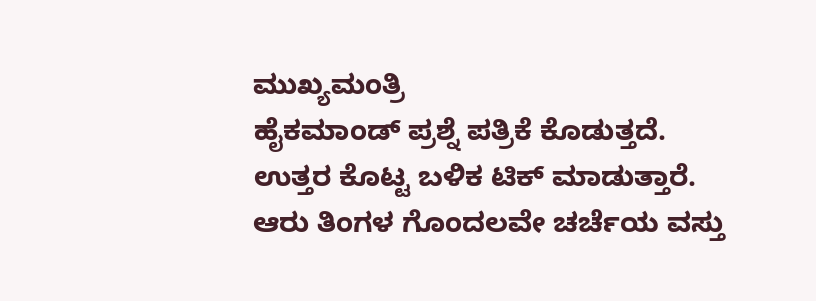ಮುಖ್ಯಮಂತ್ರಿ
ಹೈಕಮಾಂಡ್ ಪ್ರಶ್ನೆ ಪತ್ರಿಕೆ ಕೊಡುತ್ತದೆ. ಉತ್ತರ ಕೊಟ್ಟ ಬಳಿಕ ಟಿಕ್ ಮಾಡುತ್ತಾರೆ. ಆರು ತಿಂಗಳ ಗೊಂದಲವೇ ಚರ್ಚೆಯ ವಸ್ತು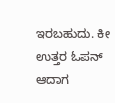ಇರಬಹುದು. ಕೀ ಉತ್ತರ ಓಪನ್ ಆದಾಗ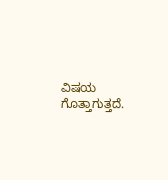ವಿಷಯ ಗೊತ್ತಾಗುತ್ತದೆ.